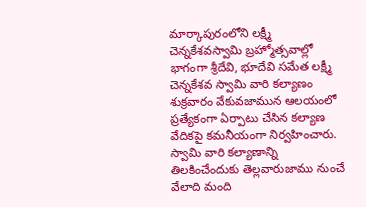మార్కాపురంలోని లక్ష్మీ చెన్నకేశవస్వామి బ్రహ్మోత్సవాల్లో భాగంగా శ్రీదేవి, భూదేవి సమేత లక్ష్మీ చెన్నకేశవ స్వామి వారి కల్యాణం శుక్రవారం వేకువజామున ఆలయంలో ప్రత్యేకంగా ఏర్పాటు చేసిన కల్యాణ వేదికపై కమనీయంగా నిర్వహించారు. స్వామి వారి కల్యాణాన్ని తిలకించేందుకు తెల్లవారుజాము నుంచే వేలాది మంది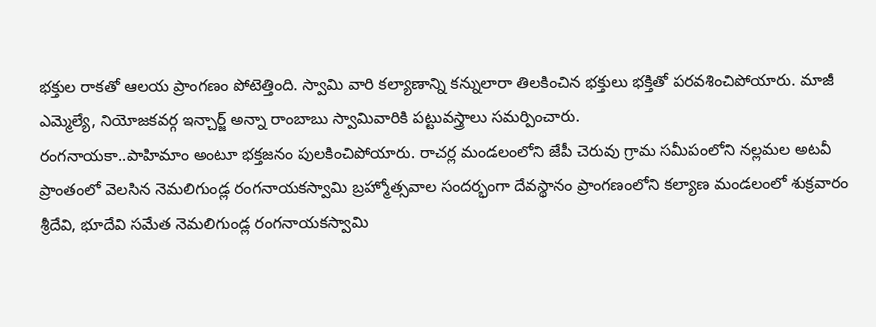భక్తుల రాకతో ఆలయ ప్రాంగణం పోటెత్తింది. స్వామి వారి కల్యాణాన్ని కన్నులారా తిలకించిన భక్తులు భక్తితో పరవశించిపోయారు. మాజీ ఎమ్మెల్యే, నియోజకవర్గ ఇన్చార్జ్ అన్నా రాంబాబు స్వామివారికి పట్టువస్త్రాలు సమర్పించారు.
రంగనాయకా..పాహిమాం అంటూ భక్తజనం పులకించిపోయారు. రాచర్ల మండలంలోని జేపీ చెరువు గ్రామ సమీపంలోని నల్లమల అటవీ ప్రాంతంలో వెలసిన నెమలిగుండ్ల రంగనాయకస్వామి బ్రహ్మోత్సవాల సందర్భంగా దేవస్థానం ప్రాంగణంలోని కల్యాణ మండలంలో శుక్రవారం శ్రీదేవి, భూదేవి సమేత నెమలిగుండ్ల రంగనాయకస్వామి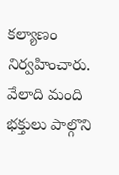కల్యాణం నిర్వహించారు. వేలాది మంది భక్తులు పాల్గొని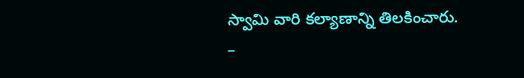స్వామి వారి కల్యాణాన్ని తిలకించారు.
–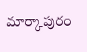మార్కాపురం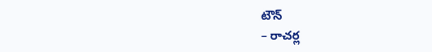టౌన్
– రాచర్ల